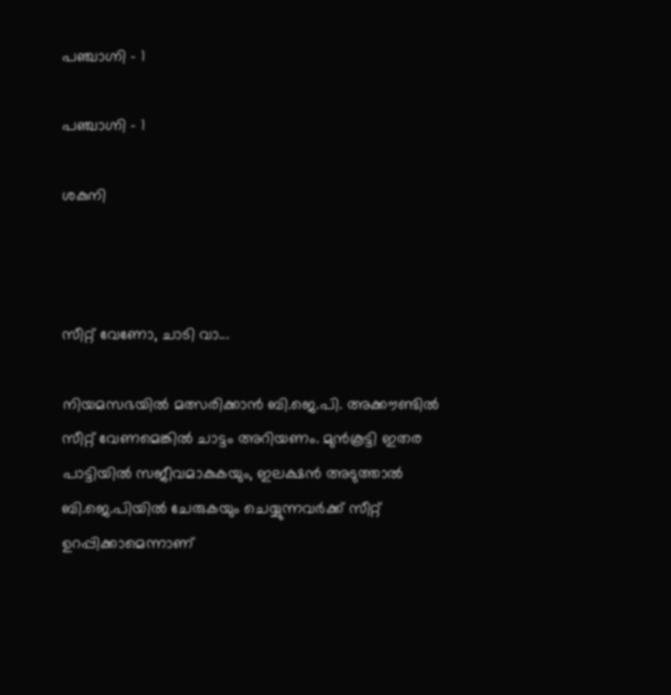പഞ്ചാഗ്നി - 1

പഞ്ചാഗ്നി - 1

ശകുനി



സീറ്റ് വേണോ, ചാടി വാ...

നിയമസഭയില്‍ മത്സരിക്കാന്‍ ബി.ജെ.പി. അക്കൗണ്ടില്‍ സീറ്റ് വേണമെങ്കില്‍ ചാട്ടം അറിയണം. മുന്‍കൂട്ടി ഇതര പാട്ടിയില്‍ സജീവമാകുകയും, ഇലക്ഷന്‍ അടുത്താല്‍ ബി.ജെ.പിയില്‍ ചേരുകയും ചെയ്യുന്നവര്‍ക്ക് സീറ്റ് ഉറപ്പിക്കാമെന്നാണ്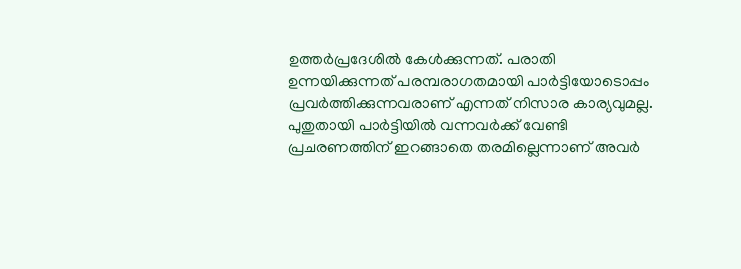ഉത്തര്‍പ്രദേശില്‍ കേള്‍ക്കുന്നത്. പരാതി ഉന്നയിക്കുന്നത് പരമ്പരാഗതമായി പാര്‍ട്ടിയോടൊപ്പം പ്രവര്‍ത്തിക്കുന്നവരാണ് എന്നത് നിസാര കാര്യവുമല്ല. പുതുതായി പാര്‍ട്ടിയില്‍ വന്നവര്‍ക്ക് വേണ്ടി പ്രചരണത്തിന് ഇറങ്ങാതെ തരമില്ലെന്നാണ് അവര്‍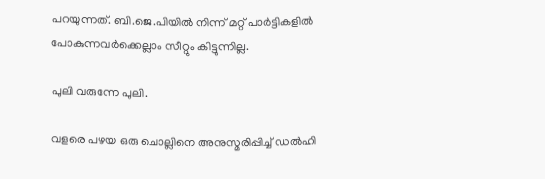പറയുന്നത്. ബി.ജെ.പിയില്‍ നിന്ന് മറ്റ് പാര്‍ട്ടികളില്‍ പോകുന്നവര്‍ക്കെല്ലാം സീറ്റും കിട്ടുന്നില്ല.

പുലി വരുന്നേ പുലി.

വളരെ പഴയ ഒരു ചൊല്ലിനെ അനുസ്മരിപ്പിച്ച് ഡല്‍ഹി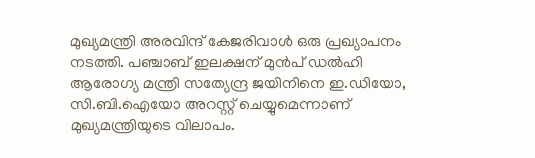മുഖ്യമന്ത്രി അരവിന്ദ് കേജരിവാള്‍ ഒരു പ്രഖ്യാപനം നടത്തി. പഞ്ചാബ് ഇലക്ഷന് മുന്‍പ് ഡല്‍ഹി ആരോഗ്യ മന്ത്രി സത്യേന്ദ്ര ജയിനിനെ ഇ.ഡിയോ, സി.ബി.ഐയോ അറസ്റ്റ് ചെയ്യുമെന്നാണ് മുഖ്യമന്ത്രിയുടെ വിലാപം.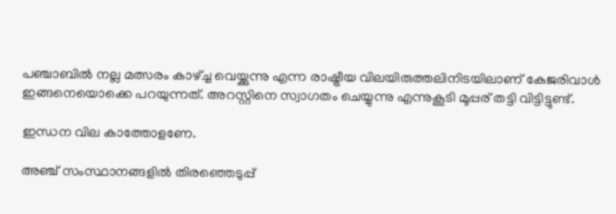പഞ്ചാബില്‍ നല്ല മത്സരം കാഴ്ച്ച വെയ്ക്കുന്നു എന്ന രാഷ്ട്രീയ വിലയിരുത്തലിനിടയിലാണ് കേജരിവാള്‍ ഇങ്ങനെയൊക്കെ പറയുന്നത്. അറസ്റ്റിനെ സ്വാഗതം ചെയ്യുന്നു എന്നുകൂടി മൂപ്പര് തട്ടി വിട്ടിട്ടുണ്ട്.

ഇന്ധന വില കാത്തോളണേ.

അഞ്ച് സംസ്ഥാനങ്ങളില്‍ തിരഞ്ഞെടുപ്പ്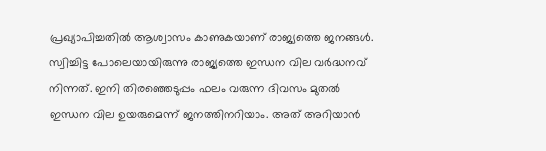പ്രഖ്യാപിച്ചതില്‍ ആശ്വാസം കാണുകയാണ് രാജ്യത്തെ ജനങ്ങള്‍. സ്വിച്ചിട്ട പോലെയായിരുന്നു രാജ്യത്തെ ഇന്ധന വില വര്‍ദ്ധനവ് നിന്നത്. ഇനി തിരഞ്ഞെടുപ്പം ഫലം വരുന്ന ദിവസം മുതല്‍ ഇന്ധന വില ഉയരുമെന്ന് ജനത്തിനറിയാം. അത് അറിയാന്‍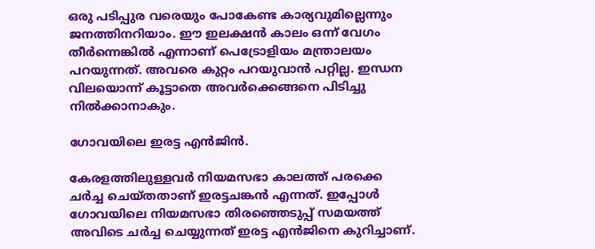ഒരു പടിപ്പുര വരെയും പോകേണ്ട കാര്യവുമില്ലെന്നും ജനത്തിനറിയാം. ഈ ഇലക്ഷന്‍ കാലം ഒന്ന് വേഗം തീര്‍ന്നെങ്കില്‍ എന്നാണ് പെട്രോളിയം മന്ത്രാലയം പറയുന്നത്. അവരെ കുറ്റം പറയുവാന്‍ പറ്റില്ല. ഇന്ധന വിലയൊന്ന് കൂട്ടാതെ അവര്‍ക്കെങ്ങനെ പിടിച്ചു നില്‍ക്കാനാകും.

ഗോവയിലെ ഇരട്ട എന്‍ജിന്‍.

കേരളത്തിലുള്ളവര്‍ നിയമസഭാ കാലത്ത് പരക്കെ ചര്‍ച്ച ചെയ്തതാണ് ഇരട്ടചങ്കന്‍ എന്നത്. ഇപ്പോള്‍ ഗോവയിലെ നിയമസഭാ തിരഞ്ഞെടുപ്പ് സമയത്ത് അവിടെ ചര്‍ച്ച ചെയ്യുന്നത് ഇരട്ട എന്‍ജിനെ കുറിച്ചാണ്.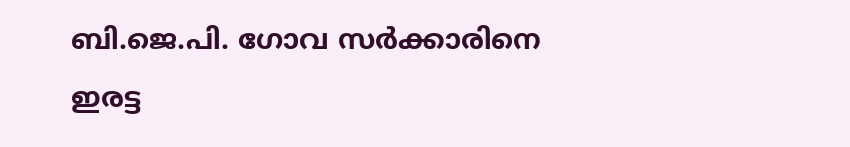ബി.ജെ.പി. ഗോവ സര്‍ക്കാരിനെ ഇരട്ട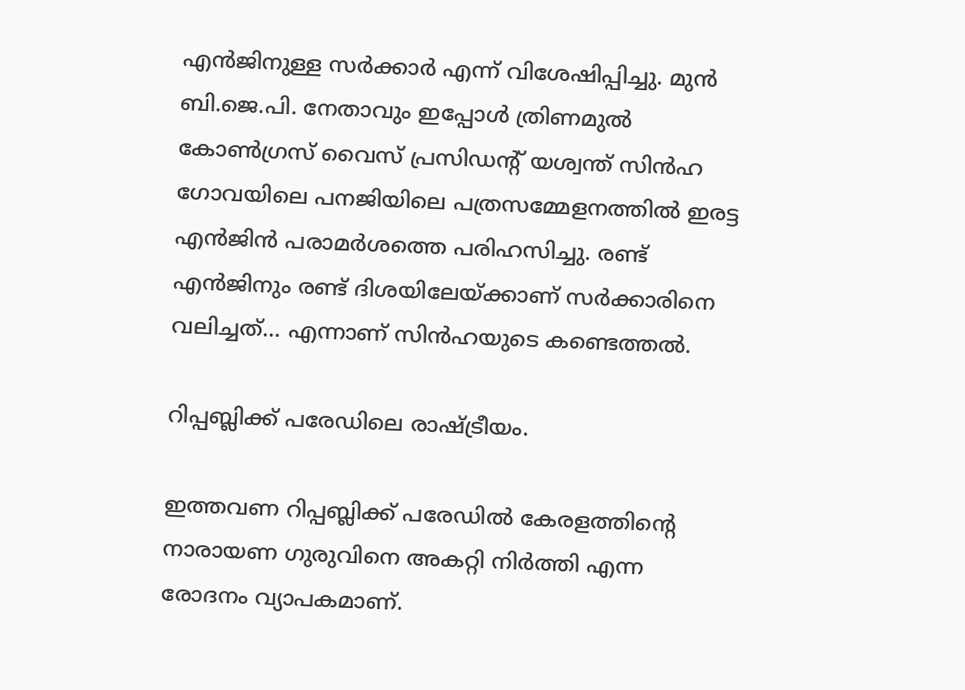എന്‍ജിനുള്ള സര്‍ക്കാര്‍ എന്ന് വിശേഷിപ്പിച്ചു. മുന്‍ ബി.ജെ.പി. നേതാവും ഇപ്പോള്‍ ത്രിണമുല്‍ കോണ്‍ഗ്രസ് വൈസ് പ്രസിഡന്‍റ് യശ്വന്ത് സിന്‍ഹ ഗോവയിലെ പനജിയിലെ പത്രസമ്മേളനത്തില്‍ ഇരട്ട എന്‍ജിന്‍ പരാമര്‍ശത്തെ പരിഹസിച്ചു. രണ്ട് എന്‍ജിനും രണ്ട് ദിശയിലേയ്ക്കാണ് സര്‍ക്കാരിനെ വലിച്ചത്... എന്നാണ് സിന്‍ഹയുടെ കണ്ടെത്തല്‍.

റിപ്പബ്ലിക്ക് പരേഡിലെ രാഷ്ട്രീയം.

ഇത്തവണ റിപ്പബ്ലിക്ക് പരേഡില്‍ കേരളത്തിന്‍റെ നാരായണ ഗുരുവിനെ അകറ്റി നിര്‍ത്തി എന്ന രോദനം വ്യാപകമാണ്.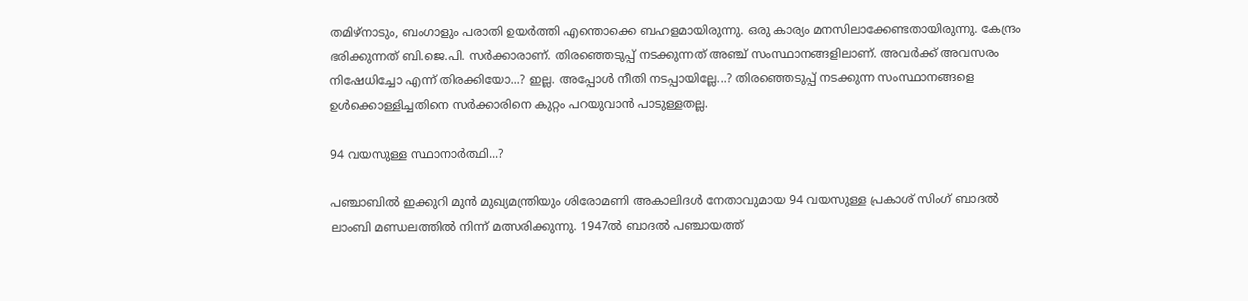തമിഴ്നാടും, ബംഗാളും പരാതി ഉയര്‍ത്തി എന്തൊക്കെ ബഹളമായിരുന്നു. ഒരു കാര്യം മനസിലാക്കേണ്ടതായിരുന്നു. കേന്ദ്രം ഭരിക്കുന്നത് ബി.ജെ.പി. സര്‍ക്കാരാണ്. തിരഞ്ഞെടുപ്പ് നടക്കുന്നത് അഞ്ച് സംസ്ഥാനങ്ങളിലാണ്. അവര്‍ക്ക് അവസരം നിഷേധിച്ചോ എന്ന് തിരക്കിയോ...? ഇല്ല. അപ്പോള്‍ നീതി നടപ്പായില്ലേ...? തിരഞ്ഞെടുപ്പ് നടക്കുന്ന സംസ്ഥാനങ്ങളെ ഉള്‍ക്കൊള്ളിച്ചതിനെ സര്‍ക്കാരിനെ കുറ്റം പറയുവാന്‍ പാടുള്ളതല്ല.

94 വയസുള്ള സ്ഥാനാര്‍ത്ഥി...?

പഞ്ചാബില്‍ ഇക്കുറി മുന്‍ മുഖ്യമന്ത്രിയും ശിരോമണി അകാലിദള്‍ നേതാവുമായ 94 വയസുള്ള പ്രകാശ് സിംഗ് ബാദല്‍ ലാംബി മണ്ഡലത്തില്‍ നിന്ന് മത്സരിക്കുന്നു. 1947ല്‍ ബാദല്‍ പഞ്ചായത്ത്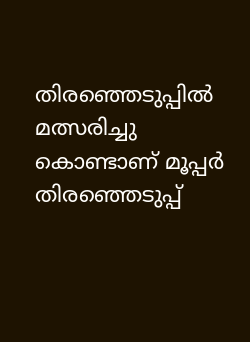തിരഞ്ഞെടുപ്പില്‍ മത്സരിച്ചു കൊണ്ടാണ് മൂപ്പര്‍ തിരഞ്ഞെടുപ്പ്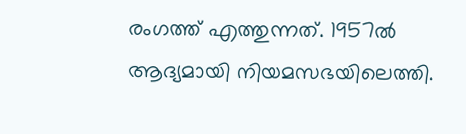രംഗത്ത് എത്തുന്നത്. 1957ല്‍ ആദ്യമായി നിയമസഭയിലെത്തി.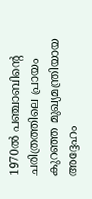1970ല്‍ പഞ്ചാബിന്‍റെ ചരിത്രത്തിലെ പ്രായം കുറഞ്ഞ മുഖ്യമന്ത്രിയായ അദ്ദേഹം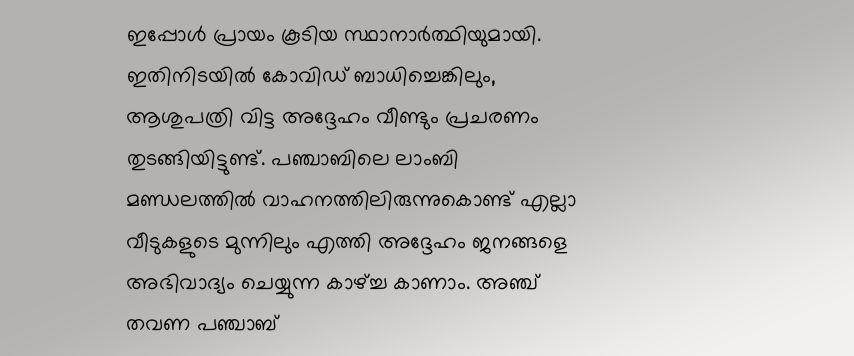ഇപ്പോള്‍ പ്രായം കൂടിയ സ്ഥാനാര്‍ത്ഥിയുമായി. ഇതിനിടയില്‍ കോവിഡ് ബാധിച്ചെങ്കിലും, ആശുപത്രി വിട്ട അദ്ദേഹം വീണ്ടും പ്രചരണം തുടങ്ങിയിട്ടുണ്ട്. പഞ്ചാബിലെ ലാംബി മണ്ഡലത്തില്‍ വാഹനത്തിലിരുന്നുകൊണ്ട് എല്ലാ വീടുകളുടെ മുന്നിലും എത്തി അദ്ദേഹം ജനങ്ങളെ അഭിവാദ്യം ചെയ്യുന്ന കാഴ്ച്ച കാണാം. അഞ്ച് തവണ പഞ്ചാബ്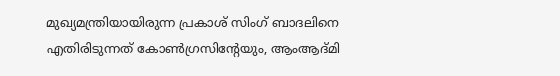മുഖ്യമന്ത്രിയായിരുന്ന പ്രകാശ് സിംഗ് ബാദലിനെ എതിരിടുന്നത് കോണ്‍ഗ്രസിന്‍റേയും, ആംആദ്മി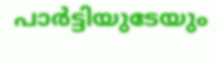പാര്‍ട്ടിയുടേയും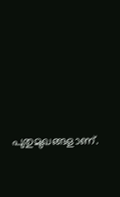പുതുമുഖങ്ങളാണ്.